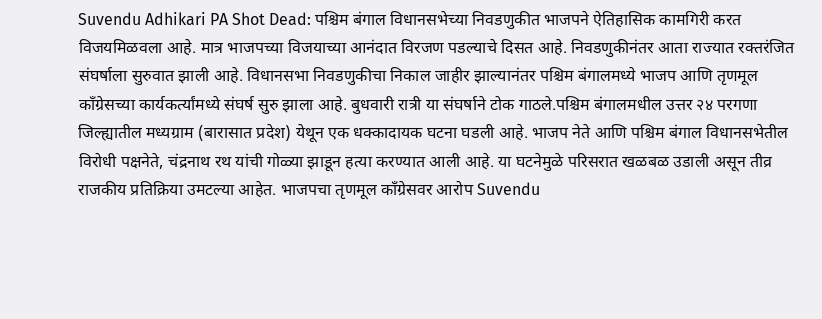Suvendu Adhikari PA Shot Dead: पश्चिम बंगाल विधानसभेच्या निवडणुकीत भाजपने ऐतिहासिक कामगिरी करत विजयमिळवला आहे. मात्र भाजपच्या विजयाच्या आनंदात विरजण पडल्याचे दिसत आहे. निवडणुकीनंतर आता राज्यात रक्तरंजित संघर्षाला सुरुवात झाली आहे. विधानसभा निवडणुकीचा निकाल जाहीर झाल्यानंतर पश्चिम बंगालमध्ये भाजप आणि तृणमूल काँग्रेसच्या कार्यकर्त्यांमध्ये संघर्ष सुरु झाला आहे. बुधवारी रात्री या संघर्षाने टोक गाठले.पश्चिम बंगालमधील उत्तर २४ परगणा जिल्ह्यातील मध्यग्राम (बारासात प्रदेश) येथून एक धक्कादायक घटना घडली आहे. भाजप नेते आणि पश्चिम बंगाल विधानसभेतील विरोधी पक्षनेते, चंद्रनाथ रथ यांची गोळ्या झाडून हत्या करण्यात आली आहे. या घटनेमुळे परिसरात खळबळ उडाली असून तीव्र राजकीय प्रतिक्रिया उमटल्या आहेत. भाजपचा तृणमूल काँग्रेसवर आरोप Suvendu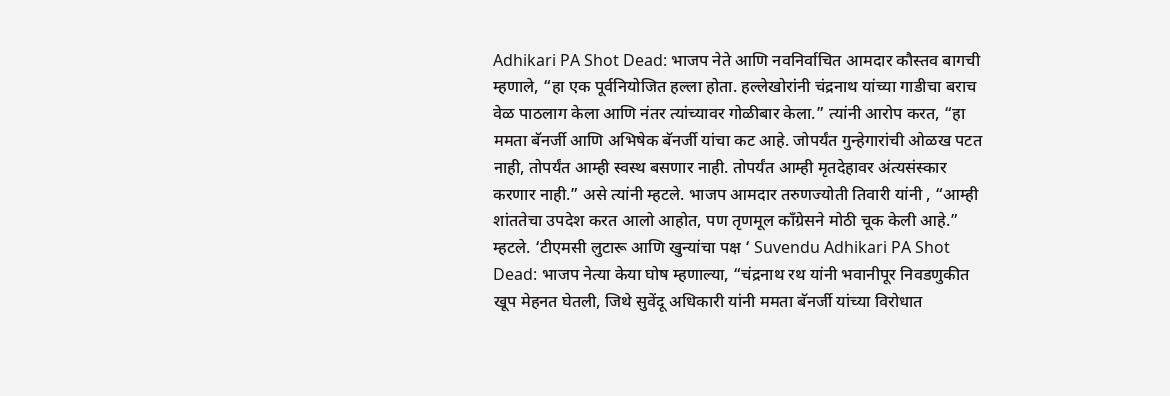Adhikari PA Shot Dead: भाजप नेते आणि नवनिर्वाचित आमदार कौस्तव बागची म्हणाले, “हा एक पूर्वनियोजित हल्ला होता. हल्लेखोरांनी चंद्रनाथ यांच्या गाडीचा बराच वेळ पाठलाग केला आणि नंतर त्यांच्यावर गोळीबार केला.” त्यांनी आरोप करत, “हा ममता बॅनर्जी आणि अभिषेक बॅनर्जी यांचा कट आहे. जोपर्यंत गुन्हेगारांची ओळख पटत नाही, तोपर्यंत आम्ही स्वस्थ बसणार नाही. तोपर्यंत आम्ही मृतदेहावर अंत्यसंस्कार करणार नाही.” असे त्यांनी म्हटले. भाजप आमदार तरुणज्योती तिवारी यांनी , “आम्ही शांततेचा उपदेश करत आलो आहोत, पण तृणमूल काँग्रेसने मोठी चूक केली आहे.” म्हटले. ‘टीएमसी लुटारू आणि खुन्यांचा पक्ष ‘ Suvendu Adhikari PA Shot Dead: भाजप नेत्या केया घोष म्हणाल्या, “चंद्रनाथ रथ यांनी भवानीपूर निवडणुकीत खूप मेहनत घेतली, जिथे सुवेंदू अधिकारी यांनी ममता बॅनर्जी यांच्या विरोधात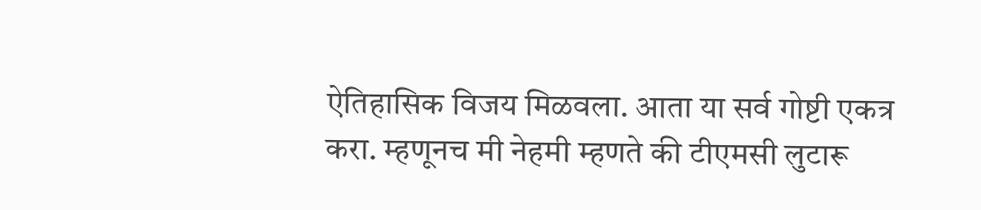ऐतिहासिक विजय मिळवला. आता या सर्व गोष्टी एकत्र करा. म्हणूनच मी नेहमी म्हणते की टीएमसी लुटारू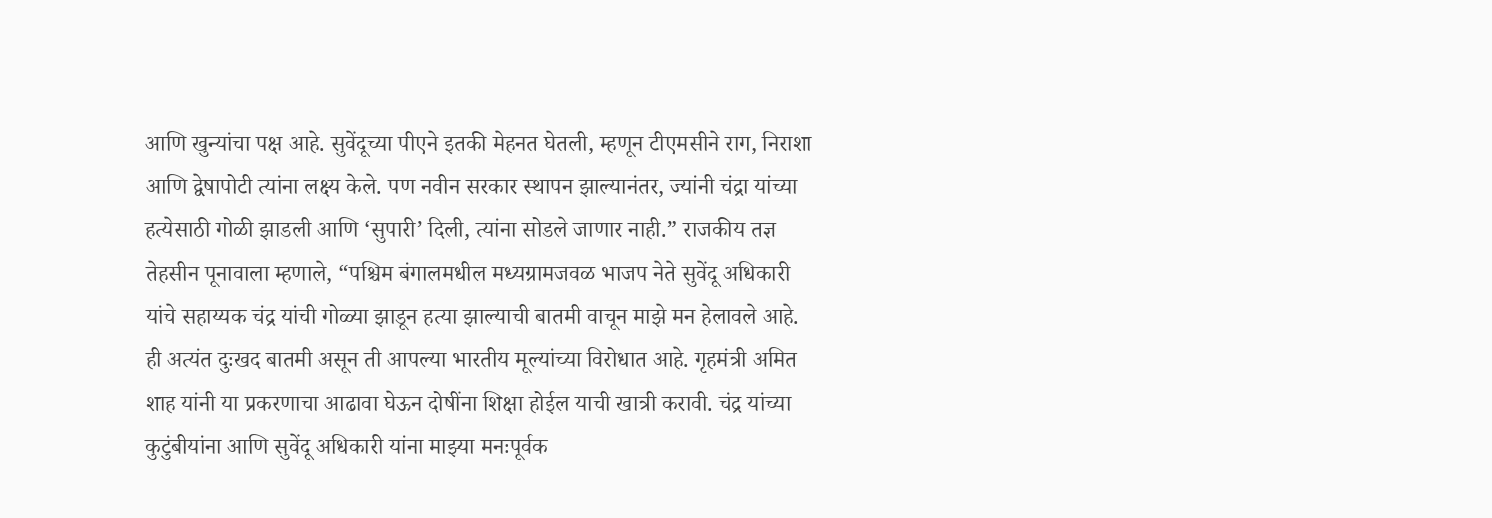आणि खुन्यांचा पक्ष आहे. सुवेंदूच्या पीएने इतकी मेहनत घेतली, म्हणून टीएमसीने राग, निराशा आणि द्वेषापोटी त्यांना लक्ष्य केले. पण नवीन सरकार स्थापन झाल्यानंतर, ज्यांनी चंद्रा यांच्या हत्येसाठी गोळी झाडली आणि ‘सुपारी’ दिली, त्यांना सोडले जाणार नाही.” राजकीय तज्ञ तेहसीन पूनावाला म्हणाले, “पश्चिम बंगालमधील मध्यग्रामजवळ भाजप नेते सुवेंदू अधिकारी यांचे सहाय्यक चंद्र यांची गोळ्या झाडून हत्या झाल्याची बातमी वाचून माझे मन हेलावले आहे. ही अत्यंत दुःखद बातमी असून ती आपल्या भारतीय मूल्यांच्या विरोधात आहे. गृहमंत्री अमित शाह यांनी या प्रकरणाचा आढावा घेऊन दोषींना शिक्षा होईल याची खात्री करावी. चंद्र यांच्या कुटुंबीयांना आणि सुवेंदू अधिकारी यांना माझ्या मनःपूर्वक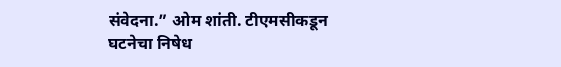संवेदना.” ओम शांती. टीएमसीकडून घटनेचा निषेध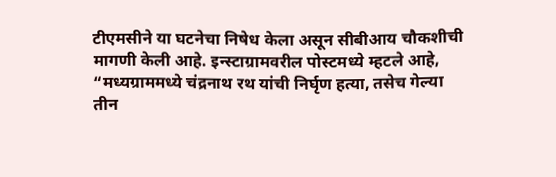टीएमसीने या घटनेचा निषेध केला असून सीबीआय चौकशीची मागणी केली आहे. इन्स्टाग्रामवरील पोस्टमध्ये म्हटले आहे, “मध्यग्राममध्ये चंद्रनाथ रथ यांची निर्घृण हत्या, तसेच गेल्या तीन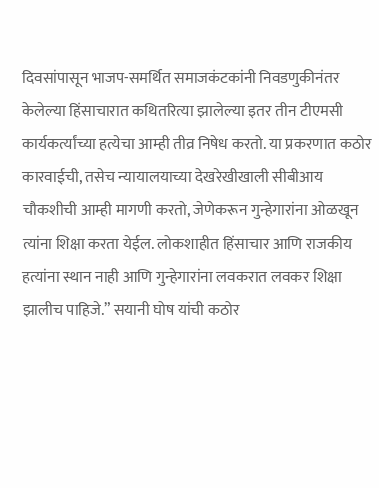दिवसांपासून भाजप-समर्थित समाजकंटकांनी निवडणुकीनंतर केलेल्या हिंसाचारात कथितरित्या झालेल्या इतर तीन टीएमसी कार्यकर्त्यांच्या हत्येचा आम्ही तीव्र निषेध करतो. या प्रकरणात कठोर कारवाईची, तसेच न्यायालयाच्या देखरेखीखाली सीबीआय चौकशीची आम्ही मागणी करतो, जेणेकरून गुन्हेगारांना ओळखून त्यांना शिक्षा करता येईल. लोकशाहीत हिंसाचार आणि राजकीय हत्यांना स्थान नाही आणि गुन्हेगारांना लवकरात लवकर शिक्षा झालीच पाहिजे.” सयानी घोष यांची कठोर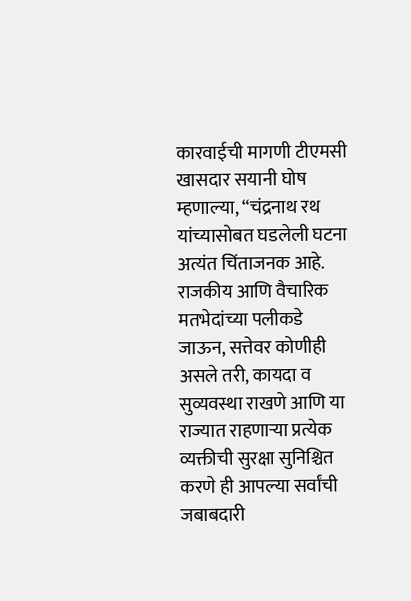कारवाईची मागणी टीएमसी खासदार सयानी घोष म्हणाल्या, “चंद्रनाथ रथ यांच्यासोबत घडलेली घटना अत्यंत चिंताजनक आहे. राजकीय आणि वैचारिक मतभेदांच्या पलीकडे जाऊन, सत्तेवर कोणीही असले तरी, कायदा व सुव्यवस्था राखणे आणि या राज्यात राहणाऱ्या प्रत्येक व्यक्तीची सुरक्षा सुनिश्चित करणे ही आपल्या सर्वांची जबाबदारी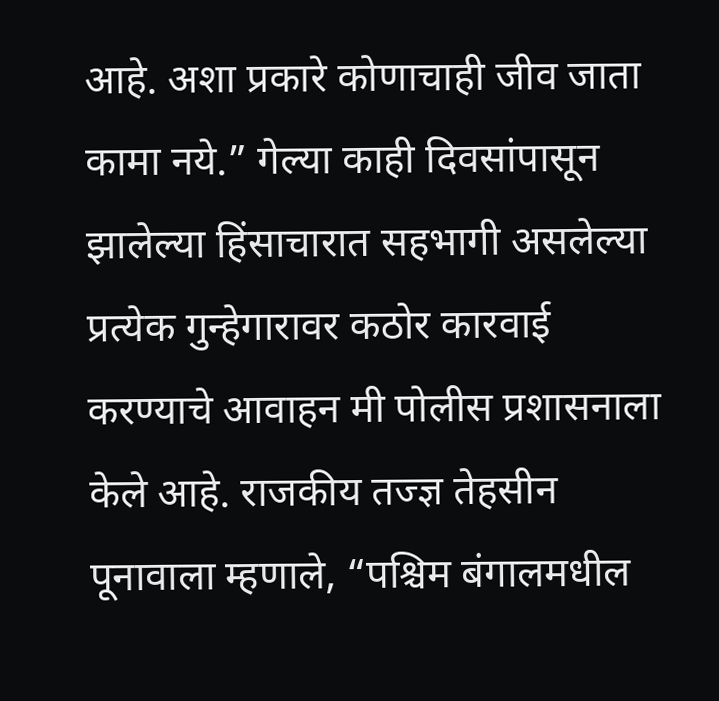आहे. अशा प्रकारे कोणाचाही जीव जाता कामा नये.” गेल्या काही दिवसांपासून झालेल्या हिंसाचारात सहभागी असलेल्या प्रत्येक गुन्हेगारावर कठोर कारवाई करण्याचे आवाहन मी पोलीस प्रशासनाला केले आहे. राजकीय तज्ज्ञ तेहसीन पूनावाला म्हणाले, “पश्चिम बंगालमधील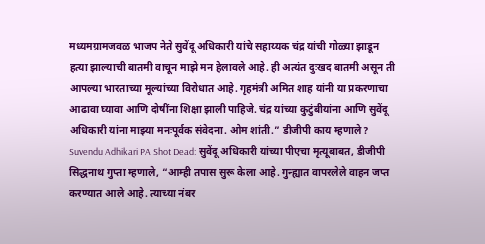मध्यमग्रामजवळ भाजप नेते सुवेंदू अधिकारी यांचे सहाय्यक चंद्र यांची गोळ्या झाडून हत्या झाल्याची बातमी वाचून माझे मन हेलावले आहे. ही अत्यंत दुःखद बातमी असून ती आपल्या भारताच्या मूल्यांच्या विरोधात आहे. गृहमंत्री अमित शाह यांनी या प्रकरणाचा आढावा घ्यावा आणि दोषींना शिक्षा झाली पाहिजे. चंद्र यांच्या कुटुंबीयांना आणि सुवेंदू अधिकारी यांना माझ्या मनःपूर्वक संवेदना. ओम शांती.” डीजीपी काय म्हणाले? Suvendu Adhikari PA Shot Dead: सुवेंदू अधिकारी यांच्या पीएचा मृत्यूबाबत, डीजीपी सिद्धनाथ गुप्ता म्हणाले, “आम्ही तपास सुरू केला आहे. गुन्ह्यात वापरलेले वाहन जप्त करण्यात आले आहे. त्याच्या नंबर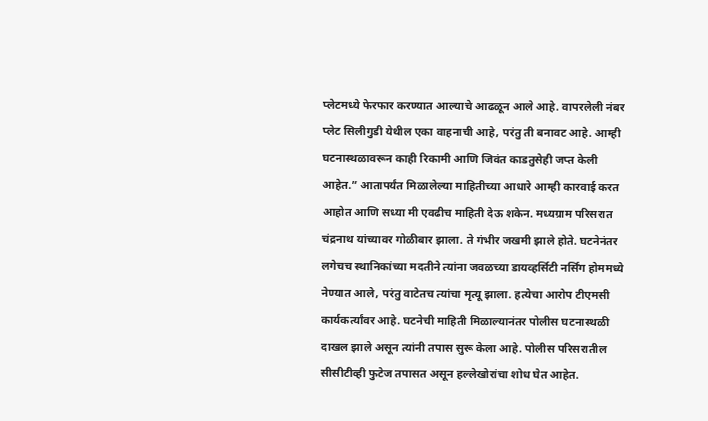प्लेटमध्ये फेरफार करण्यात आल्याचे आढळून आले आहे. वापरलेली नंबर प्लेट सिलीगुडी येथील एका वाहनाची आहे, परंतु ती बनावट आहे. आम्ही घटनास्थळावरून काही रिकामी आणि जिवंत काडतुसेही जप्त केली आहेत.” आतापर्यंत मिळालेल्या माहितीच्या आधारे आम्ही कारवाई करत आहोत आणि सध्या मी एवढीच माहिती देऊ शकेन. मध्यग्राम परिसरात चंद्रनाथ यांच्यावर गोळीबार झाला. ते गंभीर जखमी झाले होते. घटनेनंतर लगेचच स्थानिकांच्या मदतीने त्यांना जवळच्या डायव्हर्सिटी नर्सिंग होममध्ये नेण्यात आले, परंतु वाटेतच त्यांचा मृत्यू झाला. हत्येचा आरोप टीएमसी कार्यकर्त्यांवर आहे. घटनेची माहिती मिळाल्यानंतर पोलीस घटनास्थळी दाखल झाले असून त्यांनी तपास सुरू केला आहे. पोलीस परिसरातील सीसीटीव्ही फुटेज तपासत असून हल्लेखोरांचा शोध घेत आहेत.